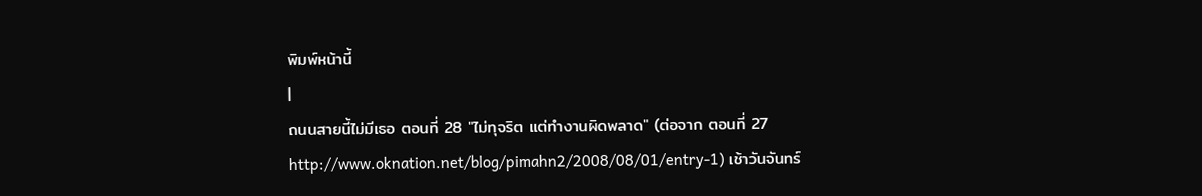พิมพ์หน้านี้
|
ถนนสายนี้ไม่มีเธอ ตอนที่ 28 "ไม่ทุจริต แต่ทำงานผิดพลาด" (ต่อจาก ตอนที่ 27 http://www.oknation.net/blog/pimahn2/2008/08/01/entry-1) เช้าวันจันทร์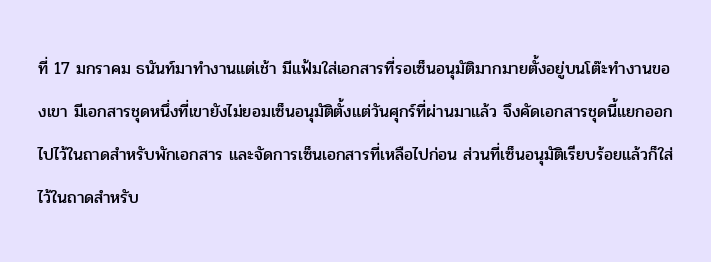ที่ 17 มกราคม ธนันท์มาทำงานแต่เช้า มีแฟ้มใส่เอกสารที่รอเซ็นอนุมัติมากมายตั้งอยู่บนโต๊ะทำงานของเขา มีเอกสารชุดหนึ่งที่เขายังไม่ยอมเซ็นอนุมัติตั้งแต่วันศุกร์ที่ผ่านมาแล้ว จึงคัดเอกสารชุดนี้แยกออกไปไว้ในถาดสำหรับพักเอกสาร และจัดการเซ็นเอกสารที่เหลือไปก่อน ส่วนที่เซ็นอนุมัติเรียบร้อยแล้วก็ใส่ไว้ในถาดสำหรับ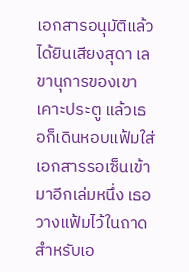เอกสารอนุมัติแล้ว ได้ยินเสียงสุดา เลขานุการของเขาเคาะประตู แล้วเธอก็เดินหอบแฟ้มใส่เอกสารรอเซ็นเข้ามาอีกเล่มหนึ่ง เธอวางแฟ้มไว้ในถาดสำหรับเอ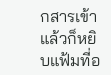กสารเข้า แล้วก็หยิบแฟ้มที่อ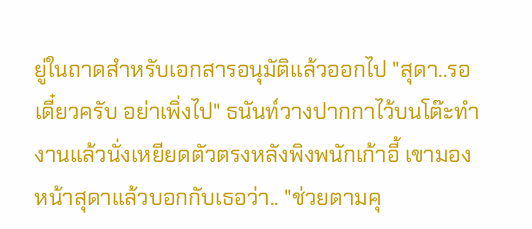ยู่ในถาดสำหรับเอกสารอนุมัติแล้วออกไป "สุดา..รอเดี๋ยวครับ อย่าเพิ่งไป" ธนันท์วางปากกาไว้บนโต๊ะทำงานแล้วนั่งเหยียดตัวตรงหลังพิงพนักเก้าอี้ เขามองหน้าสุดาแล้วบอกกับเธอว่า.. "ช่วยตามคุ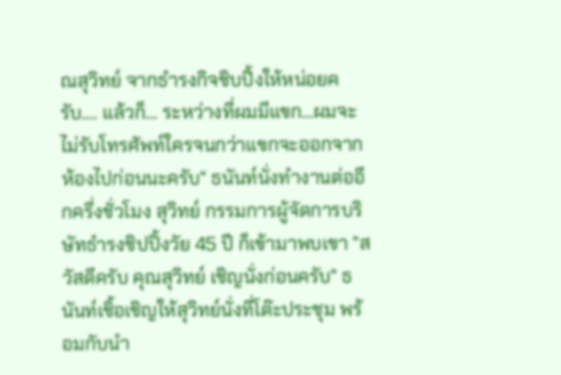ณสุวิทย์ จากธำรงกิจชิบปิ้งให้หน่อยครับ.... แล้วก็... ระหว่างที่ผมมีแขก...ผมจะไม่รับโทรศัพท์ใครจนกว่าแขกจะออกจากห้องไปก่อนนะครับ" ธนันท์นั่งทำงานต่ออีกครึ่งชั่วโมง สุวิทย์ กรรมการผู้จัดการบริษัทธำรงชิปปิ้งวัย 45 ปี ก็เข้ามาพบเขา "สวัสดีครับ คุณสุวิทย์ เชิญนั่งก่อนครับ" ธนันท์เชิ้อเชิญให้สุวิทย์นั่งที่โต๊ะประชุม พร้อมกับนำ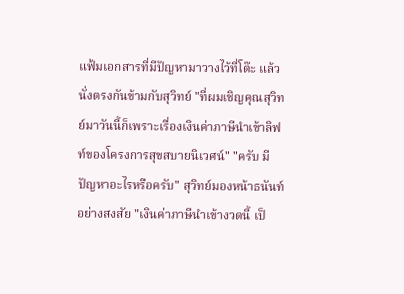แฟ้มเอกสารที่มีปัญหามาวางไว้ที่โต๊ะ แล้วนั่งตรงกันข้ามกับสุวิทย์ "ที่ผมเชิญคุณสุวิทย์มาวันนี้ก็เพราะเรื่องเงินค่าภาษีนำเข้าลิฟท์ของโครงการสุขสบายนิเวศน์" "ครับ มีปัญหาอะไรหรือครับ" สุวิทย์มองหน้าธนันท์อย่างสงสัย "เงินค่าภาษีนำเข้างวดนี้ เป็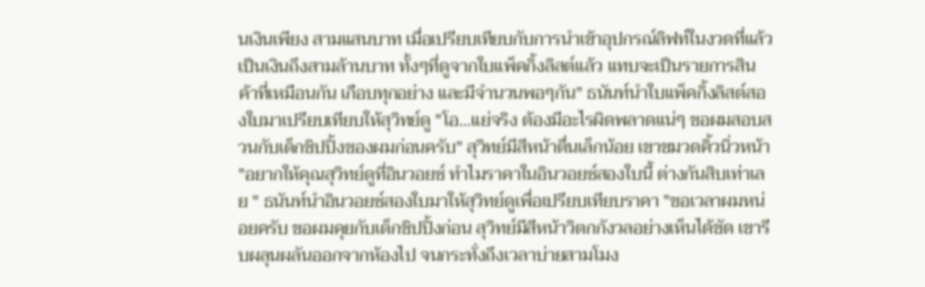นเงินเพียง สามแสนบาท เมื่อเปรียบเทียบกับการนำเข้าอุปกรณ์ลิฟท์ในงวดที่แล้วเป็นเงินถึงสามล้านบาท ทั้งๆที่ดูจากใบแพ็คกิ้งลิสต์แล้ว แทบจะเป็นรายการสินค้าที่เหมือนกัน เกือบทุกอย่าง และมีจำนวนพอๆกัน" ธนันท์นำใบแพ็คกิ้งลิสต์สองใบมาเปรียบเทียบให้สุวิทย์ดู "โอ...แย่จริง ต้องมีอะไรผิดพลาดแน่ๆ ขอผมสอบสวนกับเด็กชิปปิ้งของผมก่อนครับ" สุวิทย์มีสีหน้าตื่นเล็กน้อย เขาขมวดคิ้วนิ่วหน้า "อยากให้คุณสุวิทย์ดูที่อินวอยซ์ ทำไมราคาในอินวอยซ์สองใบนี้ ต่างกันสิบเท่าเลย " ธนันท์นำอินวอยซ์สองใบมาให้สุวิทย์ดูเพื่อเปรียบเทียบราคา "ขอเวลาผมหน่อยครับ ขอผมคุยกับเด็กชิปปิ้งก่อน สุวิทย์มีสีหน้าวิตกกังวลอย่างเห็นได้ชัด เขารีบผลุนผลันออกจากห้องไป จนกระทั่งถึงเวลาบ่ายสามโมง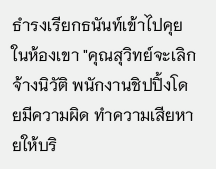ธำรงเรียกธนันท์เข้าไปคุยในห้องเขา "คุณสุวิทย์จะเลิกจ้างนิวัติ พนักงานชิปปิ้งโดยมีความผิด ทำความเสียหายให้บริ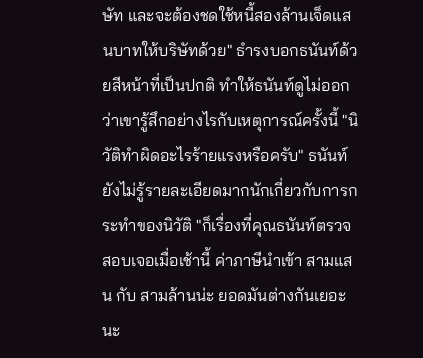ษัท และจะต้องชดใช้หนี้สองล้านเจ็ดแสนบาทให้บริษัทด้วย" ธำรงบอกธนันท์ด้วยสีหน้าที่เป็นปกติ ทำให้ธนันท์ดูไม่ออกว่าเขารู้สึกอย่างไรกับเหตุการณ์ครั้งนี้ "นิวัติทำผิดอะไรร้ายแรงหรือครับ" ธนันท์ยังไม่รู้รายละเอียดมากนักเกี่ยวกับการกระทำของนิวัติ "ก็เรื่องที่คุณธนันท์ตรวจสอบเจอเมื่อเช้านี้ ค่าภาษีนำเข้า สามแสน กับ สามล้านน่ะ ยอดมันต่างกันเยอะนะ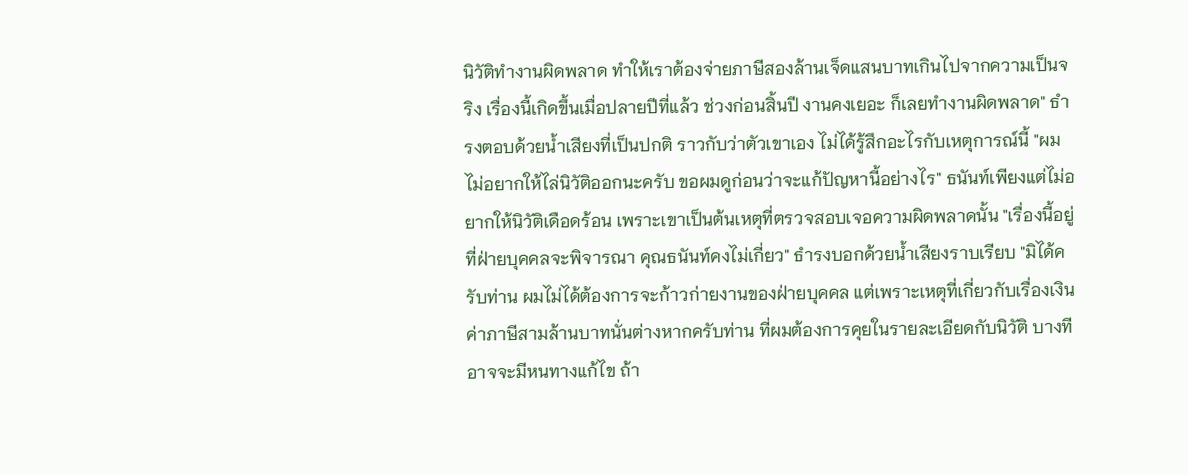นิวัติทำงานผิดพลาด ทำให้เราต้องจ่ายภาษีสองล้านเจ็ดแสนบาทเกินไปจากความเป็นจริง เรื่องนี้เกิดขึ้นเมื่อปลายปีที่แล้ว ช่วงก่อนสิ้นปี งานคงเยอะ ก็เลยทำงานผิดพลาด" ธำรงตอบด้วยน้ำเสียงที่เป็นปกติ ราวกับว่าตัวเขาเอง ไม่ได้รู้สึกอะไรกับเหตุการณ์นี้ "ผมไม่อยากให้ไล่นิวัติออกนะครับ ขอผมดูก่อนว่าจะแก้ปัญหานี้อย่างไร" ธนันท์เพียงแต่ไม่อยากให้นิวัติเดือดร้อน เพราะเขาเป็นต้นเหตุที่ตรวจสอบเจอความผิดพลาดนั้น "เรื่องนี้อยู่ที่ฝ่ายบุคคลจะพิจารณา คุณธนันท์คงไม่เกี่ยว" ธำรงบอกด้วยน้ำเสียงราบเรียบ "มิได้ครับท่าน ผมไม่ได้ต้องการจะก้าวก่ายงานของฝ่ายบุคคล แต่เพราะเหตุที่เกี่ยวกับเรื่องเงินค่าภาษีสามล้านบาทนั่นต่างหากครับท่าน ที่ผมต้องการคุยในรายละเอียดกับนิวัติ บางที อาจจะมีหนทางแก้ไข ถ้า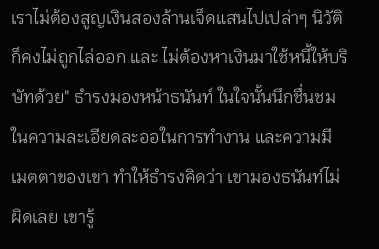เราไม่ต้องสูญเงินสองล้านเจ็ดแสนไปเปล่าๆ นิวัติก็คงไม่ถูกไล่ออก และ ไม่ต้องหาเงินมาใช้หนี้ให้บริษัทด้วย" ธำรงมองหน้าธนันท์ ในใจนั้นนึกชื่นชมในความละเอียดละออในการทำงาน และความมีเมตตาของเขา ทำให้ธำรงคิดว่า เขามองธนันท์ไม่ผิดเลย เขารู้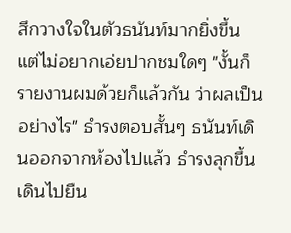สึกวางใจในตัวธนันท์มากยิ่งขึ้น แต่ไม่อยากเอ่ยปากชมใดๆ "งั้นก็รายงานผมด้วยก็แล้วกัน ว่าผลเป็นอย่างไร" ธำรงตอบสั้นๆ ธนันท์เดินออกจากห้องไปแล้ว ธำรงลุกขึ้นเดินไปยืน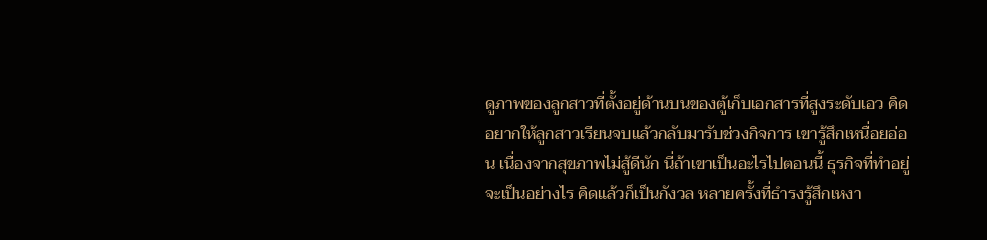ดูภาพของลูกสาวที่ตั้งอยู่ด้านบนของตู้เก็บเอกสารที่สูงระดับเอว คิดอยากให้ลูกสาวเรียนจบแล้วกลับมารับช่วงกิจการ เขารู้สึกเหนื่อยอ่อน เนื่องจากสุขภาพไม่สู้ดีนัก นี่ถ้าเขาเป็นอะไรไปตอนนี้ ธุรกิจที่ทำอยู่จะเป็นอย่างไร คิดแล้วก็เป็นกังวล หลายครั้งที่ธำรงรู้สึกเหงา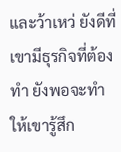และว้าเหว่ ยังดีที่เขามีธุรกิจที่ต้องทำ ยังพอจะทำให้เขารู้สึก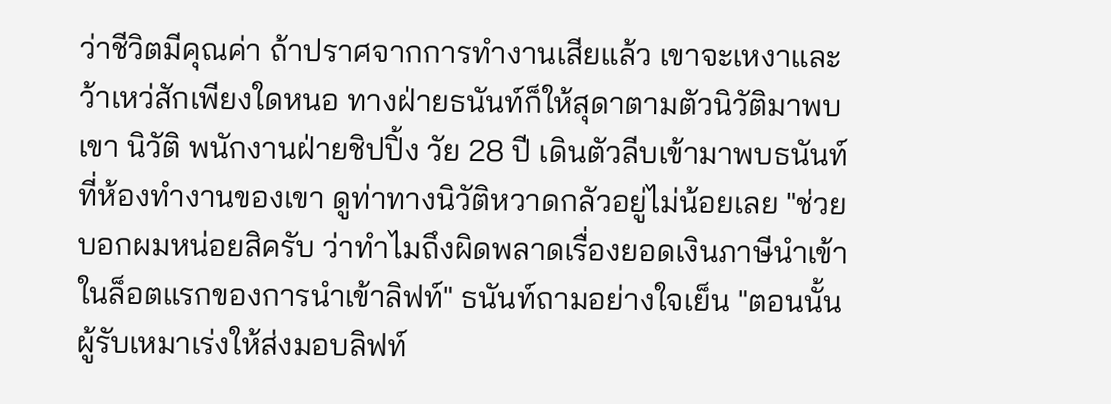ว่าชีวิตมีคุณค่า ถ้าปราศจากการทำงานเสียแล้ว เขาจะเหงาและว้าเหว่สักเพียงใดหนอ ทางฝ่ายธนันท์ก็ให้สุดาตามตัวนิวัติมาพบเขา นิวัติ พนักงานฝ่ายชิปปิ้ง วัย 28 ปี เดินตัวลีบเข้ามาพบธนันท์ที่ห้องทำงานของเขา ดูท่าทางนิวัติหวาดกลัวอยู่ไม่น้อยเลย "ช่วยบอกผมหน่อยสิครับ ว่าทำไมถึงผิดพลาดเรื่องยอดเงินภาษีนำเข้าในล็อตแรกของการนำเข้าลิฟท์" ธนันท์ถามอย่างใจเย็น "ตอนนั้นผู้รับเหมาเร่งให้ส่งมอบลิฟท์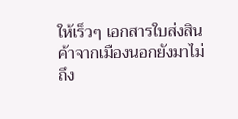ให้เร็วๆ เอกสารใบส่งสินค้าจากเมืองนอกยังมาไม่ถึง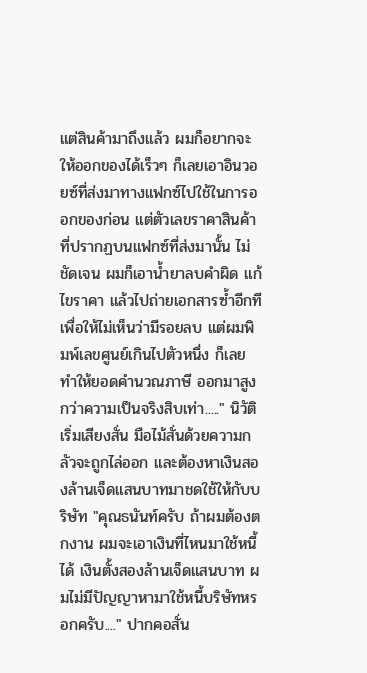แต่สินค้ามาถึงแล้ว ผมก็อยากจะให้ออกของได้เร็วๆ ก็เลยเอาอินวอยซ์ที่ส่งมาทางแฟกซ์ไปใช้ในการออกของก่อน แต่ตัวเลขราคาสินค้าที่ปรากฏบนแฟกซ์ที่ส่งมานั้น ไม่ชัดเจน ผมก็เอาน้ำยาลบคำผิด แก้ไขราคา แล้วไปถ่ายเอกสารซ้ำอีกที เพื่อให้ไม่เห็นว่ามีรอยลบ แต่ผมพิมพ์เลขศูนย์เกินไปตัวหนึ่ง ก็เลยทำให้ยอดคำนวณภาษี ออกมาสูงกว่าความเป็นจริงสิบเท่า....." นิวัติเริ่มเสียงสั่น มือไม้สั่นด้วยความกลัวจะถูกไล่ออก และต้องหาเงินสองล้านเจ็ดแสนบาทมาชดใช้ให้กับบริษัท "คุณธนันท์ครับ ถ้าผมต้องตกงาน ผมจะเอาเงินที่ไหนมาใช้หนี้ได้ เงินตั้งสองล้านเจ็ดแสนบาท ผมไม่มีปัญญาหามาใช้หนี้บริษัทหรอกครับ...." ปากคอสั่น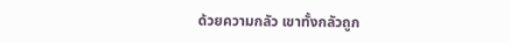ด้วยความกลัว เขาทั้งกลัวถูก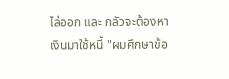ไล่ออก และ กลัวจะต้องหาเงินมาใช้หนี้ "ผมศึกษาข้อ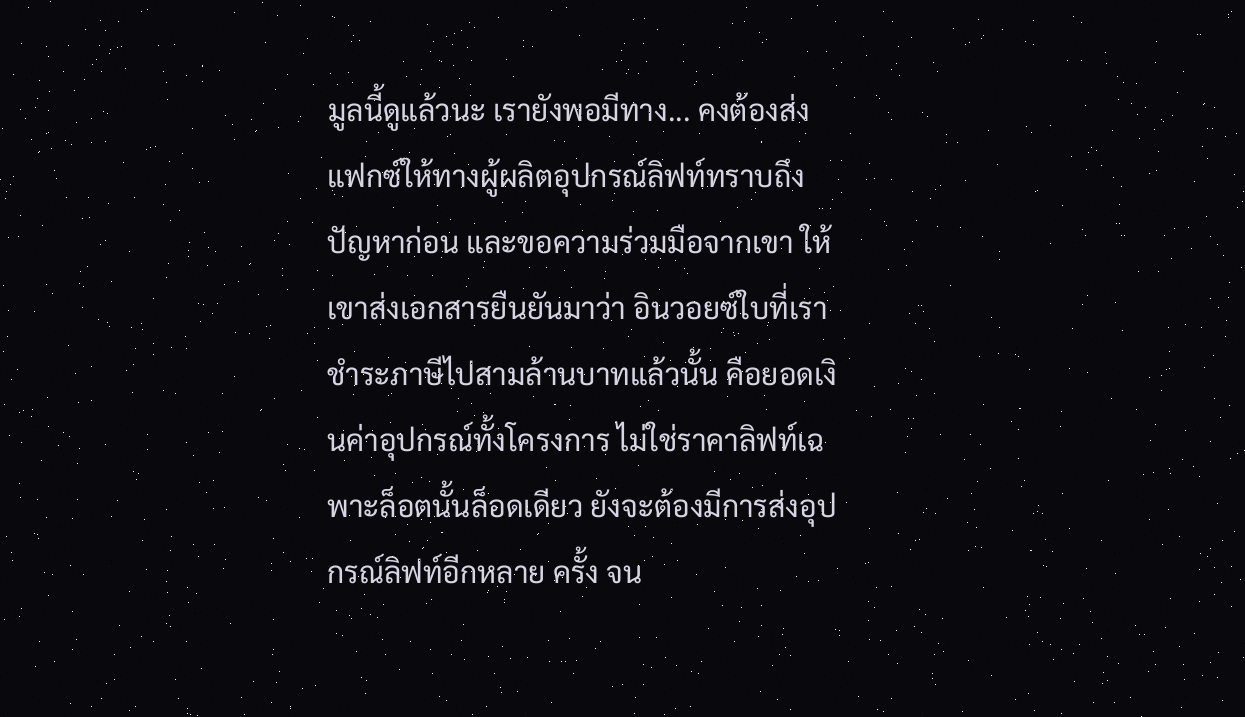มูลนี้ดูแล้วนะ เรายังพอมีทาง... คงต้องส่งแฟกซ์ให้ทางผู้ผลิตอุปกรณ์ลิฟท์ทราบถึงปัญหาก่อน และขอความร่วมมือจากเขา ให้เขาส่งเอกสารยืนยันมาว่า อินวอยซ์ใบที่เราชำระภาษีไปสามล้านบาทแล้วนั้น คือยอดเงินค่าอุปกรณ์ทั้งโครงการ ไม่ใช่ราคาลิฟท์เฉพาะล็อตนั้นล็อดเดียว ยังจะต้องมีการส่งอุปกรณ์ลิฟท์อีกหลาย ครั้ง จน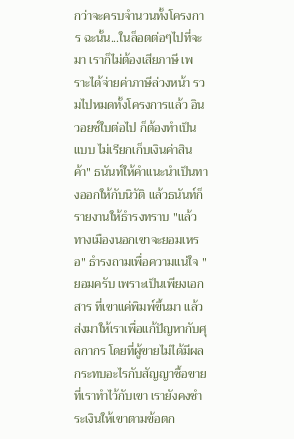กว่าจะครบจำนวนทั้งโครงการ ฉะนั้น...ในล็อตต่อๆไปที่จะมา เราก็ไม่ต้องเสียภาษี เพราะได้จ่ายค่าภาษีล่วงหน้า รวมไปหมดทั้งโครงการแล้ว อินวอยซ์ใบต่อไป ก็ต้องทำเป็น แบบ ไม่เรียกเก็บเงินค่าสินค้า" ธนันท์ให้คำแนะนำเป็นทางออกให้กับนิวัติ แล้วธนันท์ก็รายงานให้ธำรงทราบ "แล้วทางเมืองนอกเขาจะยอมเหรอ" ธำรงถามเพื่อความแน่ใจ "ยอมครับ เพราะเป็นเพียงเอกสาร ที่เขาแค่พิมพ์ขึ้นมา แล้วส่งมาให้เราเพื่อแก้ปัญหากับศุลกากร โดยที่ผู้ขายไม่ได้มีผลกระทบอะไรกับสัญญาซื้อขายที่เราทำไว้กับเขา เรายังคงชำระเงินให้เขาตามข้อตก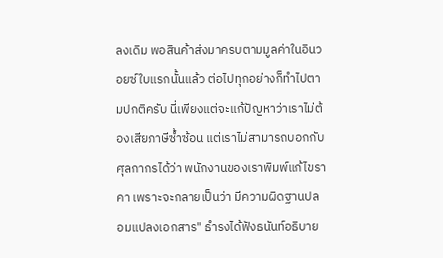ลงเดิม พอสินค้าส่งมาครบตามมูลค่าในอินวอยซ์ใบแรกนั้นแล้ว ต่อไปทุกอย่างก็ทำไปตามปกติครับ นี่เพียงแต่จะแก้ปัญหาว่าเราไม่ต้องเสียภาษีซ้ำซ้อน แต่เราไม่สามารถบอกกับศุลกากรได้ว่า พนักงานของเราพิมพ์แก้ไขราคา เพราะจะกลายเป็นว่า มีความผิดฐานปลอมแปลงเอกสาร" ธำรงได้ฟังธนันท์อธิบาย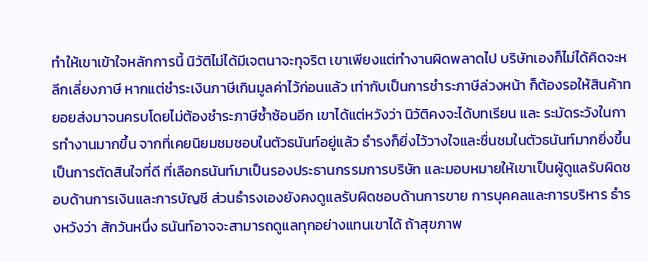ทำให้เขาเข้าใจหลักการนี้ นิวัติไม่ได้มีเจตนาจะทุจริต เขาเพียงแต่ทำงานผิดพลาดไป บริษัทเองก็ไม่ได้คิดจะหลีกเลี่ยงภาษี หากแต่ชำระเงินภาษีเกินมูลค่าไว้ก่อนแล้ว เท่ากับเป็นการชำระภาษีล่วงหน้า ก็ต้องรอให้สินค้าทยอยส่งมาจนครบโดยไม่ต้องชำระภาษีซ้ำซ้อนอีก เขาได้แต่หวังว่า นิวัติคงจะได้บทเรียน และ ระมัดระวังในการทำงานมากขึ้น จากที่เคยนิยมชมชอบในตัวธนันท์อยู่แล้ว ธำรงก็ยิ่งไว้วางใจและชื่นชมในตัวธนันท์มากยิ่งขึ้น เป็นการตัดสินใจที่ดี ที่เลือกธนันท์มาเป็นรองประธานกรรมการบริษัท และมอบหมายให้เขาเป็นผู้ดูแลรับผิดชอบด้านการเงินและการบัญชี ส่วนธำรงเองยังคงดูแลรับผิดชอบด้านการขาย การบุคคลและการบริหาร ธำรงหวังว่า สักวันหนึ่ง ธนันท์อาจจะสามารถดูแลทุกอย่างแทนเขาได้ ถ้าสุขภาพ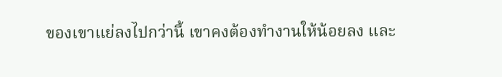ของเขาแย่ลงไปกว่านี้ เขาคงต้องทำงานให้น้อยลง และ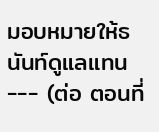มอบหมายให้ธนันท์ดูแลแทน --- (ต่อ ตอนที่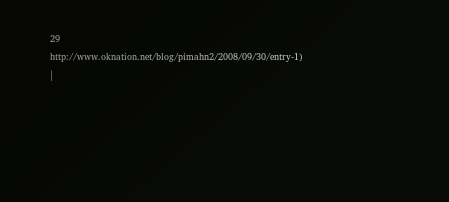29 http://www.oknation.net/blog/pimahn2/2008/09/30/entry-1) |